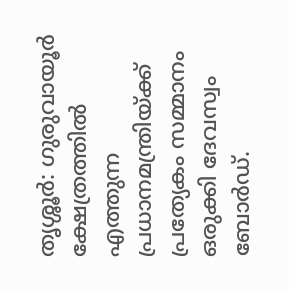തൃശ്ശൂർ: ഗുരുവായൂർ ക്ഷേത്രത്തിൽ എത്തുന്ന പ്രധാനമന്ത്രിയ്ക്ക് പ്രത്യേകം സമ്മാനം ഒരുക്കി ദേവസ്വം ബോർഡ്.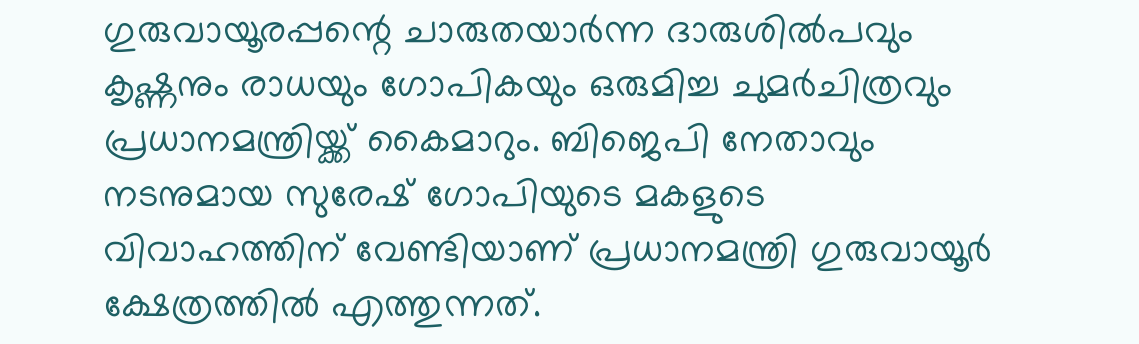ഗുരുവായൂരപ്പന്റെ ചാരുതയാർന്ന ദാരുശിൽപവും കൃഷ്ണനും രാധയും ഗോപികയും ഒരുമിച്ച ചുമർചിത്രവും പ്രധാനമന്ത്രിയ്ക്ക് കൈമാറും. ബിജെപി നേതാവും നടനുമായ സുരേഷ് ഗോപിയുടെ മകളുടെ വിവാഹത്തിന് വേണ്ടിയാണ് പ്രധാനമന്ത്രി ഗുരുവായൂർ ക്ഷേത്രത്തിൽ എത്തുന്നത്.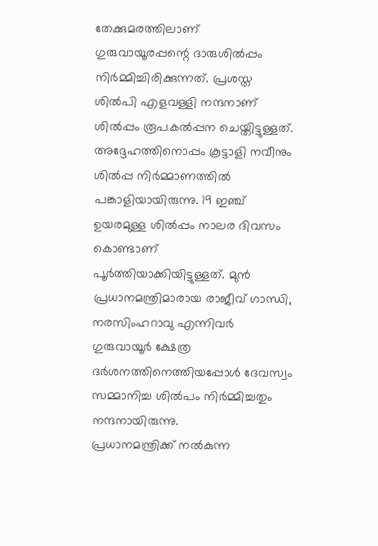തേക്കുമരത്തിലാണ് ഗുരുവായൂരപ്പന്റെ ദാരുശിൽപ്പം നിർമ്മിച്ചിരിക്കുന്നത്. പ്രശസ്ത ശിൽപി എളവള്ളി നന്ദനാണ് ശിൽപ്പം രൂപകൽപ്പന ചെയ്തിട്ടുള്ളത്. അദ്ദേഹത്തിനൊപ്പം കൂട്ടാളി നവീനും ശിൽപ്പ നിർമ്മാണത്തിൽ പങ്കാളിയായിരുന്നു. 19 ഇഞ്ച് ഉയരമുള്ള ശിൽപ്പം നാലര ദിവസം കൊണ്ടാണ് പൂർത്തിയാക്കിയിട്ടുള്ളത്. മുൻ പ്രധാനമന്ത്രിമാരായ രാജീവ് ഗാന്ധി, നരസിംഹറാവു എന്നിവർ ഗുരുവായൂർ ക്ഷേത്ര ദർശനത്തിനെത്തിയപ്പോൾ ദേവസ്വം സമ്മാനിച്ച ശിൽപം നിർമ്മിച്ചതും നന്ദനായിരുന്നു.
പ്രധാനമന്ത്രിക്ക് നൽകുന്ന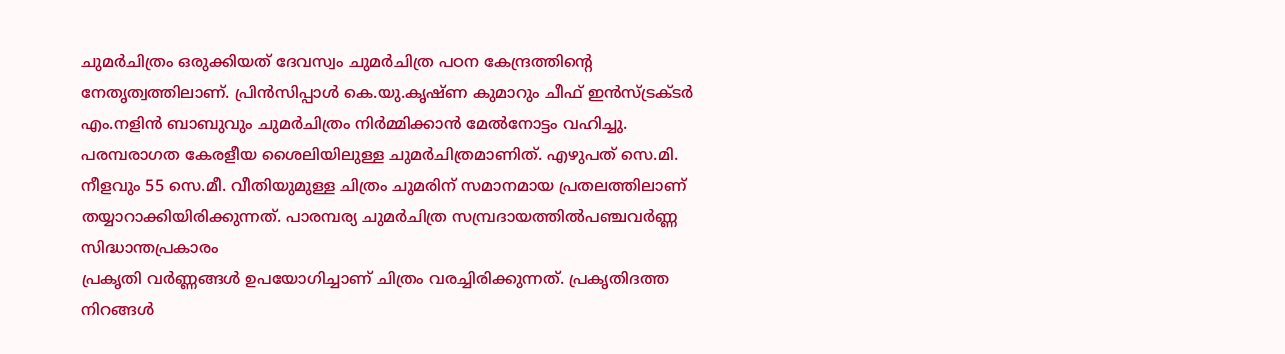ചുമർചിത്രം ഒരുക്കിയത് ദേവസ്വം ചുമർചിത്ര പഠന കേന്ദ്രത്തിന്റെ നേതൃത്വത്തിലാണ്. പ്രിൻസിപ്പാൾ കെ.യു.കൃഷ്ണ കുമാറും ചീഫ് ഇൻസ്ട്രക്ടർ എം.നളിൻ ബാബുവും ചുമർചിത്രം നിർമ്മിക്കാൻ മേൽനോട്ടം വഹിച്ചു. പരമ്പരാഗത കേരളീയ ശൈലിയിലുള്ള ചുമർചിത്രമാണിത്. എഴുപത് സെ.മി. നീളവും 55 സെ.മീ. വീതിയുമുള്ള ചിത്രം ചുമരിന് സമാനമായ പ്രതലത്തിലാണ് തയ്യാറാക്കിയിരിക്കുന്നത്. പാരമ്പര്യ ചുമർചിത്ര സമ്പ്രദായത്തിൽപഞ്ചവർണ്ണ സിദ്ധാന്തപ്രകാരം
പ്രകൃതി വർണ്ണങ്ങൾ ഉപയോഗിച്ചാണ് ചിത്രം വരച്ചിരിക്കുന്നത്. പ്രകൃതിദത്ത നിറങ്ങൾ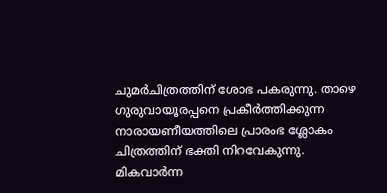ചുമർചിത്രത്തിന് ശോഭ പകരുന്നു. താഴെ ഗുരുവായൂരപ്പനെ പ്രകീർത്തിക്കുന്ന നാരായണീയത്തിലെ പ്രാരംഭ ശ്ലോകം ചിത്രത്തിന് ഭക്തി നിറവേകുന്നു.
മികവാർന്ന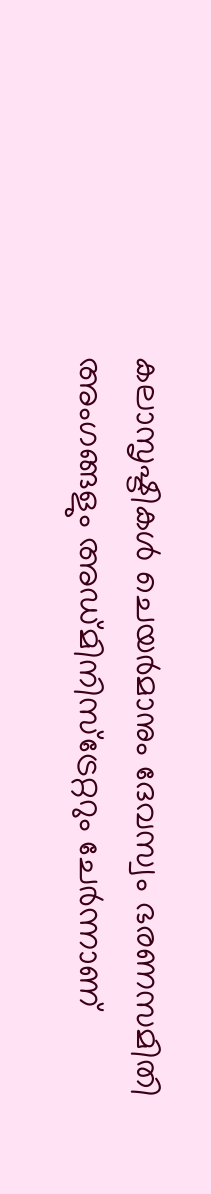കലാസൃഷ്ടികൾ ചെയർമാനും ദേവസ്വം ഭരണസമിതി അംഗങ്ങളും അഡ്മിനിസ്ട്രേറ്ററും ചേർന്നാണ്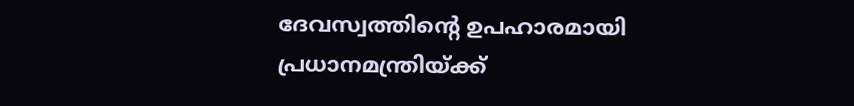ദേവസ്വത്തിന്റെ ഉപഹാരമായി പ്രധാനമന്ത്രിയ്ക്ക്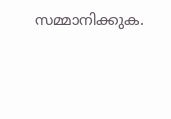സമ്മാനിക്കുക.